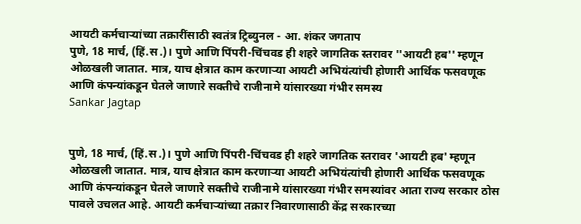आयटी कर्मचाऱ्यांच्या तक्रारींसाठी स्वतंत्र ट्रिब्युनल - आ. शंकर जगताप
पुणे, 18 मार्च, (हिं.स.)। पुणे आणि पिंपरी-चिंचवड ही शहरे जागतिक स्तरावर ''आयटी हब'' म्हणून ओळखली जातात. मात्र, याच क्षेत्रात काम करणाऱ्या आयटी अभियंत्यांची होणारी आर्थिक फसवणूक आणि कंपन्यांकडून घेतले जाणारे सक्तीचे राजीनामे यांसारख्या गंभीर समस्य
Sankar Jagtap


पुणे, 18 मार्च, (हिं.स.)। पुणे आणि पिंपरी-चिंचवड ही शहरे जागतिक स्तरावर 'आयटी हब' म्हणून ओळखली जातात. मात्र, याच क्षेत्रात काम करणाऱ्या आयटी अभियंत्यांची होणारी आर्थिक फसवणूक आणि कंपन्यांकडून घेतले जाणारे सक्तीचे राजीनामे यांसारख्या गंभीर समस्यांवर आता राज्य सरकार ठोस पावले उचलत आहे. आयटी कर्मचाऱ्यांच्या तक्रार निवारणासाठी केंद्र सरकारच्या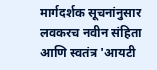मार्गदर्शक सूचनांनुसार लवकरच नवीन संहिता आणि स्वतंत्र 'आयटी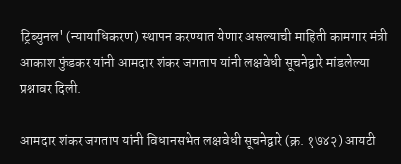ट्रिब्युनल' (न्यायाधिकरण) स्थापन करण्यात येणार असल्याची माहिती कामगार मंत्री आकाश फुंडकर यांनी आमदार शंकर जगताप यांनी लक्षवेधी सूचनेद्वारे मांडलेल्या प्रश्नावर दिली.

आमदार शंकर जगताप यांनी विधानसभेत लक्षवेधी सूचनेद्वारे (क्र. १७४२) आयटी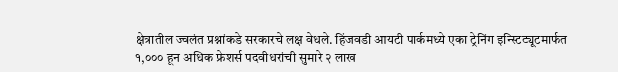क्षेत्रातील ज्वलंत प्रश्नांकडे सरकारचे लक्ष वेधले. हिंजवडी आयटी पार्कमध्ये एका ट्रेनिंग इन्स्टिट्यूटमार्फत १,००० हून अधिक फ्रेशर्स पदवीधरांची सुमारे २ लाख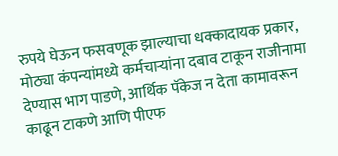रुपये घेऊन फसवणूक झाल्याचा धक्कादायक प्रकार, मोठ्या कंपन्यांमध्ये कर्मचाऱ्यांना दबाव टाकून राजीनामा देण्यास भाग पाडणे, आर्थिक पॅकेज न देता कामावरून काढून टाकणे आणि पीएफ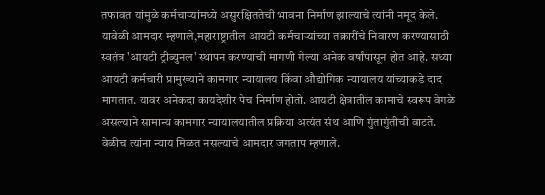तफावत यांमुळे कर्मचाऱ्यांमध्ये असुरक्षिततेची भावना निर्माण झाल्याचे त्यांनी नमूद केले. यावेळी आमदार म्हणाले,महाराष्ट्रातील आयटी कर्मचाऱ्यांच्या तक्रारींचे निवारण करण्यासाठी स्वतंत्र 'आयटी ट्रीब्युनल' स्थापन करण्याची मागणी गेल्या अनेक वर्षांपासून होत आहे. सध्या आयटी कर्मचारी प्रामुख्याने कामगार न्यायालय किंवा औद्योगिक न्यायालय यांच्याकडे दाद मागतात. यावर अनेकदा कायदेशीर पेच निर्माण होतो. आयटी क्षेत्रातील कामाचे स्वरूप वेगळे असल्याने सामान्य कामगार न्यायालयातील प्रक्रिया अत्यंत संथ आणि गुंतागुंतीची वाटते. वेळीच त्यांना न्याय मिळत नसल्याचे आमदार जगताप म्हणाले.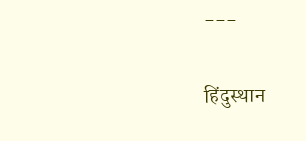---

हिंदुस्थान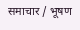समाचार / भूषण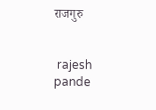राजगुरु


 rajesh pande